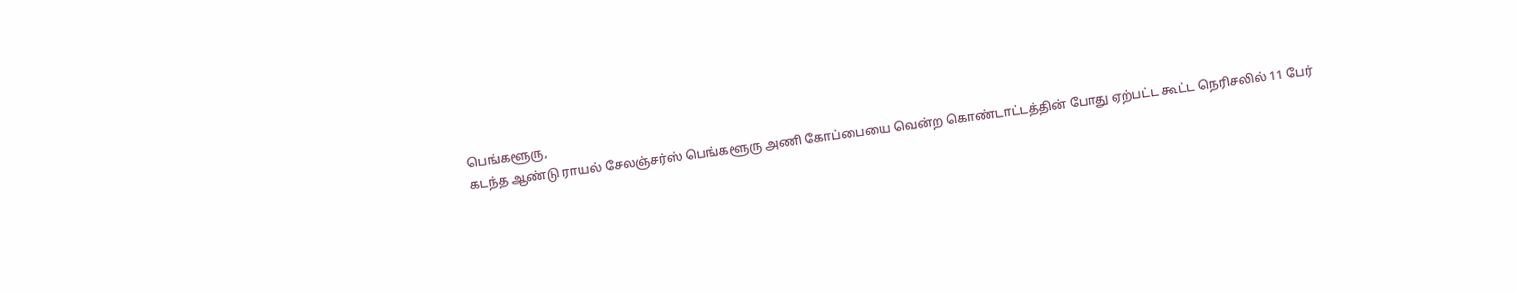பெங்களூரு,
கடந்த ஆண்டு ராயல் சேலஞ்சர்ஸ் பெங்களூரு அணி கோப்பையை வென்ற கொண்டாட்டத்தின் போது ஏற்பட்ட கூட்ட நெரிசலில் 11 பேர்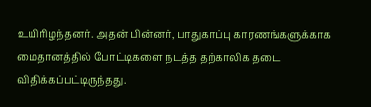உயிரிழந்தனர். அதன் பின்னர், பாதுகாப்பு காரணங்களுக்காக மைதானத்தில் போட்டிகளை நடத்த தற்காலிக தடை விதிக்கப்பட்டிருந்தது.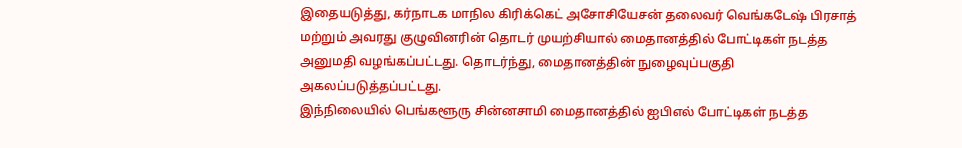இதையடுத்து, கர்நாடக மாநில கிரிக்கெட் அசோசியேசன் தலைவர் வெங்கடேஷ் பிரசாத் மற்றும் அவரது குழுவினரின் தொடர் முயற்சியால் மைதானத்தில் போட்டிகள் நடத்த அனுமதி வழங்கப்பட்டது. தொடர்ந்து, மைதானத்தின் நுழைவுப்பகுதி அகலப்படுத்தப்பட்டது.
இந்நிலையில் பெங்களூரு சின்னசாமி மைதானத்தில் ஐபிஎல் போட்டிகள் நடத்த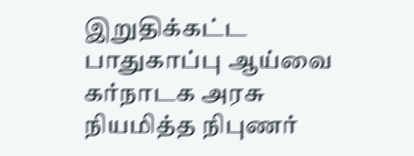இறுதிக்கட்ட பாதுகாப்பு ஆய்வை கர்நாடக அரசு நியமித்த நிபுணர்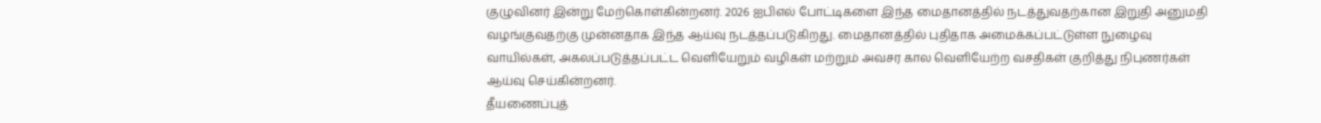குழுவினர் இன்று மேற்கொள்கின்றனர். 2026 ஐபிஎல் போட்டிகளை இந்த மைதானத்தில் நடத்துவதற்கான இறுதி அனுமதி வழங்குவதற்கு முன்னதாக இந்த ஆய்வு நடத்தப்படுகிறது. மைதானத்தில் புதிதாக அமைக்கப்பட்டுள்ள நுழைவு வாயில்கள், அகலப்படுத்தப்பட்ட வெளியேறும் வழிகள் மற்றும் அவசர கால வெளியேற்ற வசதிகள் குறித்து நிபுணர்கள் ஆய்வு செய்கின்றனர்.
தீயணைப்புத்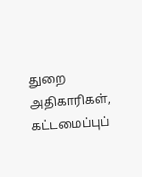துறை அதிகாரிகள், கட்டமைப்புப்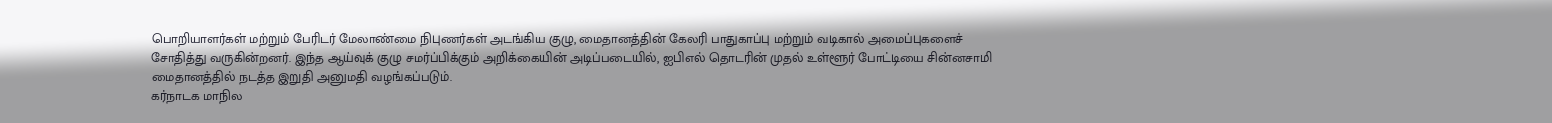பொறியாளர்கள் மற்றும் பேரிடர் மேலாண்மை நிபுணர்கள் அடங்கிய குழு, மைதானத்தின் கேலரி பாதுகாப்பு மற்றும் வடிகால் அமைப்புகளைச் சோதித்து வருகின்றனர். இந்த ஆய்வுக் குழு சமர்ப்பிக்கும் அறிக்கையின் அடிப்படையில், ஐபிஎல் தொடரின் முதல் உள்ளூர் போட்டியை சின்னசாமி மைதானத்தில் நடத்த இறுதி அனுமதி வழங்கப்படும்.
கர்நாடக மாநில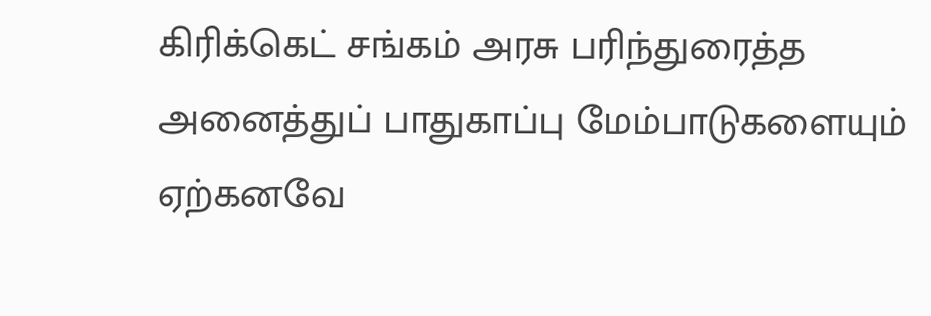கிரிக்கெட் சங்கம் அரசு பரிந்துரைத்த அனைத்துப் பாதுகாப்பு மேம்பாடுகளையும் ஏற்கனவே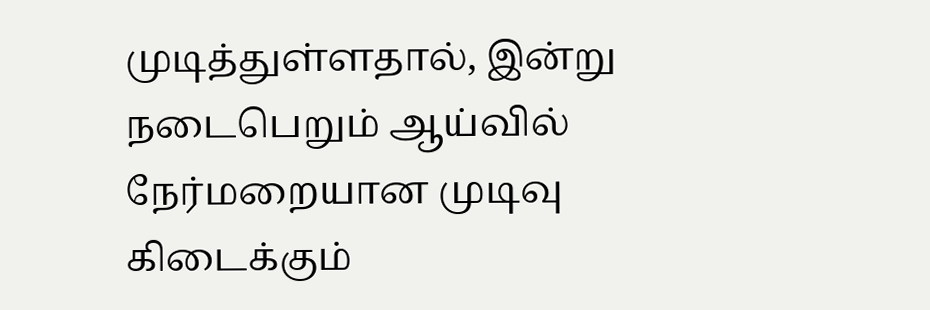முடித்துள்ளதால், இன்று நடைபெறும் ஆய்வில் நேர்மறையான முடிவு கிடைக்கும்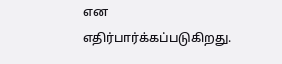என எதிர்பார்க்கப்படுகிறது.